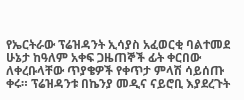የኤርትራው ፕሬዝዳንት ኢሳያስ አፈወርቂ ባልተመደ ሁኔታ ከዓለም አቀፍ ጋዜጠኞች ፊት ቀርበው ለቀረቡላቸው ጥያቄዎች የቀጥታ ምላሽ ሳይሰጡ ቀሩ። ፕሬዝዳንቱ በኬንያ መዲና ናይሮቢ እያደረጉት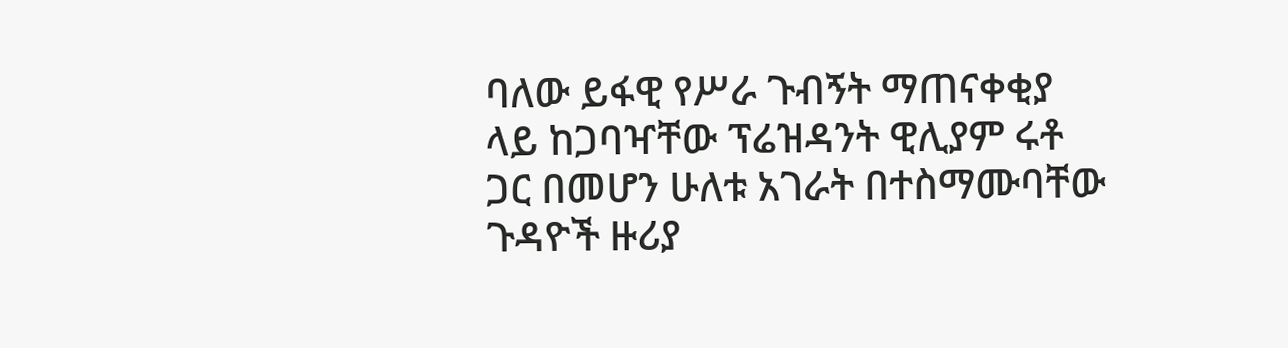ባለው ይፋዊ የሥራ ጉብኝት ማጠናቀቂያ ላይ ከጋባዣቸው ፕሬዝዳንት ዊሊያም ሩቶ ጋር በመሆን ሁለቱ አገራት በተስማሙባቸው ጉዳዮች ዙሪያ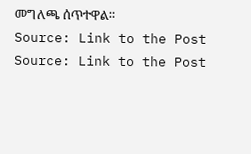መግለጫ ሰጥተዋል።
Source: Link to the Post
Source: Link to the Post